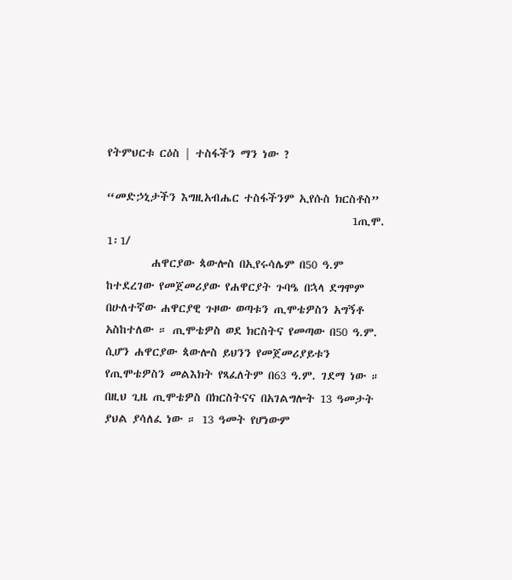የትምህርቱ ርዕስ | ተስፋችን ማን ነው ?

“መድኃኒታችን እግዚአብሔር ተስፋችንም ኢየሱስ ክርስቶስ”
                                                 1ጢሞ. 1፡1/
         ሐዋርያው ጳውሎስ በኢየሩሳሌም በ50 ዓ.ም ከተደረገው የመጀመሪያው የሐዋርያት ጉባዔ በኋላ ደግሞም በሁለተኛው ሐዋርያዊ ጉዞው ወጣቱን ጢሞቴዎስን አግኝቶ አስከተለው ። ጢሞቴዎስ ወደ ክርስትና የመጣው በ50 ዓ.ም. ሲሆን ሐዋርያው ጳውሎስ ይህንን የመጀመሪያይቱን የጢሞቴዎስን መልእክት የጻፈለትም በ63 ዓ.ም. ገደማ ነው ። በዚህ ጊዜ ጢሞቴዎስ በክርስትናና በአገልግሎት 13 ዓመታት ያህል ያሳለፈ ነው ። 13 ዓመት የሆነውም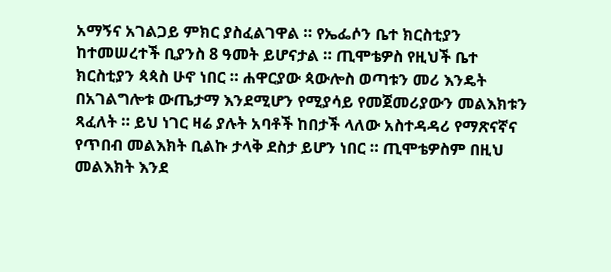አማኝና አገልጋይ ምክር ያስፈልገዋል ። የኤፌሶን ቤተ ክርስቲያን ከተመሠረተች ቢያንስ 8 ዓመት ይሆናታል ። ጢሞቴዎስ የዚህች ቤተ ክርስቲያን ጳጳስ ሁኖ ነበር ። ሐዋርያው ጳውሎስ ወጣቱን መሪ እንዴት በአገልግሎቱ ውጤታማ እንደሚሆን የሚያሳይ የመጀመሪያውን መልእክቱን ጻፈለት ። ይህ ነገር ዛሬ ያሉት አባቶች ከበታች ላለው አስተዳዳሪ የማጽናኛና የጥበብ መልእክት ቢልኩ ታላቅ ደስታ ይሆን ነበር ። ጢሞቴዎስም በዚህ መልእክት እንደ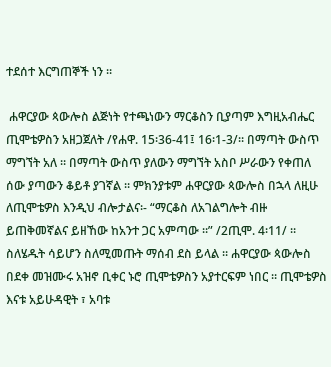ተደሰተ እርግጠኞች ነን ።

 ሐዋርያው ጳውሎስ ልጅነት የተጫነውን ማርቆስን ቢያጣም እግዚአብሔር ጢሞቴዎስን አዘጋጀለት /የሐዋ. 15፡36-41፤ 16፡1-3/። በማጣት ውስጥ ማግኘት አለ ። በማጣት ውስጥ ያለውን ማግኘት አስቦ ሥራውን የቀጠለ ሰው ያጣውን ቆይቶ ያገኛል ። ምክንያቱም ሐዋርያው ጳውሎስ በኋላ ለዚሁ ለጢሞቴዎስ እንዲህ ብሎታልና፡- “ማርቆስ ለአገልግሎት ብዙ ይጠቅመኛልና ይዘኸው ከአንተ ጋር አምጣው ።” /2ጢሞ. 4፡11/ ። ስለሄዱት ሳይሆን ስለሚመጡት ማሰብ ደስ ይላል ። ሐዋርያው ጳውሎስ በደቀ መዝሙሩ አዝኖ ቢቀር ኑሮ ጢሞቴዎስን አያተርፍም ነበር ። ጢሞቴዎስ እናቱ አይሁዳዊት ፣ አባቱ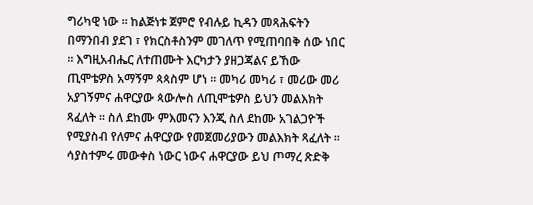ግሪካዊ ነው ። ከልጅነቱ ጀምሮ የብሉይ ኪዳን መጻሕፍትን በማንበብ ያደገ ፣ የክርስቶስንም መገለጥ የሚጠባበቅ ሰው ነበር ። እግዚአብሔር ለተጠሙት እርካታን ያዘጋጃልና ይኸው ጢሞቴዎስ አማኝም ጳጳስም ሆነ ። መካሪ መካሪ ፣ መሪው መሪ አያገኝምና ሐዋርያው ጳውሎስ ለጢሞቴዎስ ይህን መልእክት ጻፈለት ። ስለ ደከሙ ምእመናን እንጂ ስለ ደከሙ አገልጋዮች የሚያስብ የለምና ሐዋርያው የመጀመሪያውን መልእክት ጻፈለት ። ሳያስተምሩ መውቀስ ነውር ነውና ሐዋርያው ይህ ጦማረ ጽድቅ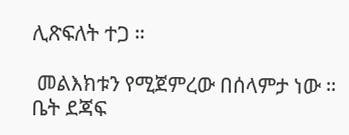ሊጽፍለት ተጋ ።

 መልእክቱን የሚጀምረው በሰላምታ ነው ። ቤት ደጃፍ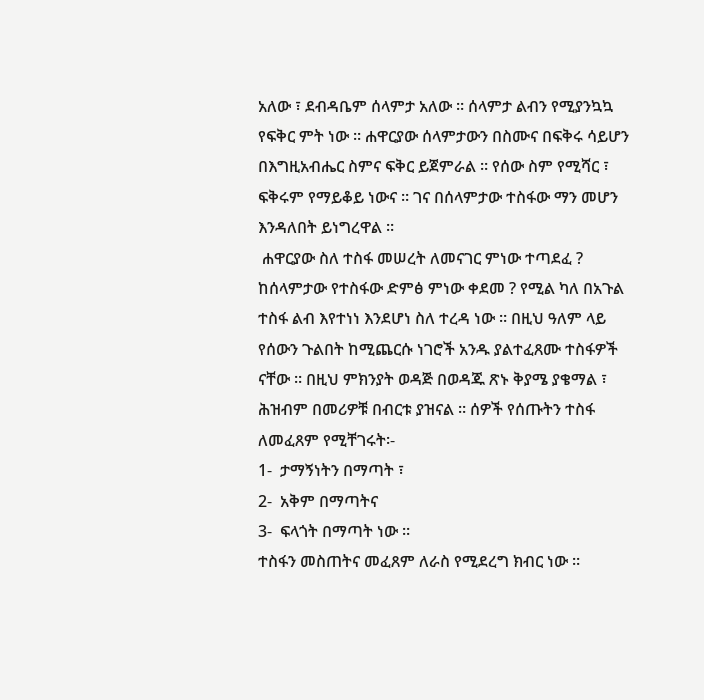አለው ፣ ደብዳቤም ሰላምታ አለው ። ሰላምታ ልብን የሚያንኳኳ የፍቅር ምት ነው ። ሐዋርያው ሰላምታውን በስሙና በፍቅሩ ሳይሆን በእግዚአብሔር ስምና ፍቅር ይጀምራል ። የሰው ስም የሚሻር ፣ ፍቅሩም የማይቆይ ነውና ። ገና በሰላምታው ተስፋው ማን መሆን እንዳለበት ይነግረዋል ።
 ሐዋርያው ስለ ተስፋ መሠረት ለመናገር ምነው ተጣደፈ ? ከሰላምታው የተስፋው ድምፅ ምነው ቀደመ ? የሚል ካለ በአጉል ተስፋ ልብ እየተነነ እንደሆነ ስለ ተረዳ ነው ። በዚህ ዓለም ላይ የሰውን ጉልበት ከሚጨርሱ ነገሮች አንዱ ያልተፈጸሙ ተስፋዎች ናቸው ። በዚህ ምክንያት ወዳጅ በወዳጁ ጽኑ ቅያሜ ያቄማል ፣ ሕዝብም በመሪዎቹ በብርቱ ያዝናል ። ሰዎች የሰጡትን ተስፋ ለመፈጸም የሚቸገሩት፡-
1-  ታማኝነትን በማጣት ፣
2-  አቅም በማጣትና
3-  ፍላጎት በማጣት ነው ።
ተስፋን መስጠትና መፈጸም ለራስ የሚደረግ ክብር ነው ።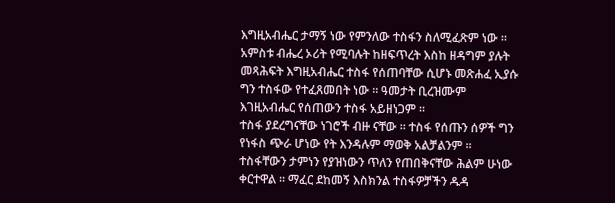እግዚአብሔር ታማኝ ነው የምንለው ተስፋን ስለሚፈጽም ነው ።  አምስቱ ብሔረ ኦሪት የሚባሉት ከዘፍጥረት እስከ ዘዳግም ያሉት መጻሕፍት እግዚአብሔር ተስፋ የሰጠባቸው ሲሆኑ መጽሐፈ ኢያሱ ግን ተስፋው የተፈጸመበት ነው ። ዓመታት ቢረዝሙም እገዚአብሔር የሰጠውን ተስፋ አይዘነጋም ።
ተስፋ ያደረግናቸው ነገሮች ብዙ ናቸው ። ተስፋ የሰጡን ሰዎች ግን የነፋስ ጭራ ሆነው የት እንዳሉም ማወቅ አልቻልንም ። ተስፋቸውን ታምነን የያዝነውን ጥለን የጠበቅናቸው ሕልም ሁነው ቀርተዋል ። ማፈር ደከመኝ እስክንል ተስፋዎቻችን ዱዳ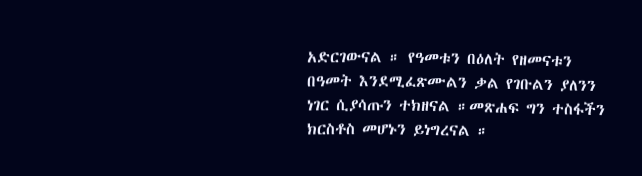አድርገውናል ። የዓመቱን በዕለት የዘመናቱን በዓመት እንደሚፈጽሙልን ቃል የገቡልን ያለንን ነገር ሲያሳጡን ተክዘናል ።መጽሐፍ ግን ተስፋችን ክርስቶስ መሆኑን ይነግረናል ።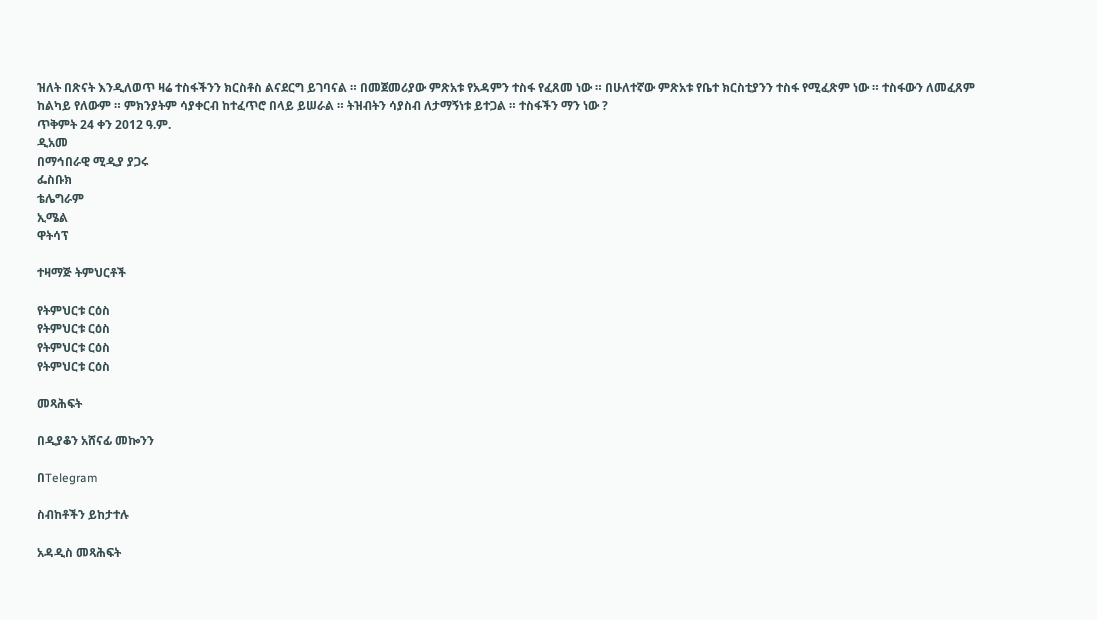ዝለት በጽናት እንዲለወጥ ዛሬ ተስፋችንን ክርስቶስ ልናደርግ ይገባናል ። በመጀመሪያው ምጽአቱ የአዳምን ተስፋ የፈጸመ ነው ። በሁለተኛው ምጽአቱ የቤተ ክርስቲያንን ተስፋ የሚፈጽም ነው ። ተስፋውን ለመፈጸም ከልካይ የለውም ። ምክንያትም ሳያቀርብ ከተፈጥሮ በላይ ይሠራል ። ትዝብትን ሳያስብ ለታማኝነቱ ይተጋል ። ተስፋችን ማን ነው ?
ጥቅምት 24 ቀን 2012 ዓ.ም.
ዲአመ
በማኅበራዊ ሚዲያ ያጋሩ
ፌስቡክ
ቴሌግራም
ኢሜል
ዋትሳፕ

ተዛማጅ ትምህርቶች

የትምህርቱ ርዕስ
የትምህርቱ ርዕስ
የትምህርቱ ርዕስ
የትምህርቱ ርዕስ

መጻሕፍት

በዲያቆን አሸናፊ መኰንን

በTelegram

ስብከቶችን ይከታተሉ

አዳዲስ መጻሕፍት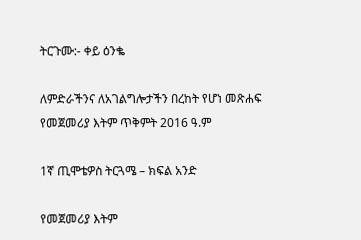ትርጉሙ:- ቀይ ዕንቈ

ለምድራችንና ለአገልግሎታችን በረከት የሆነ መጽሐፍ
የመጀመሪያ እትም ጥቅምት 2016 ዓ.ም

1ኛ ጢሞቴዎስ ትርጓሜ – ክፍል አንድ

የመጀመሪያ እትም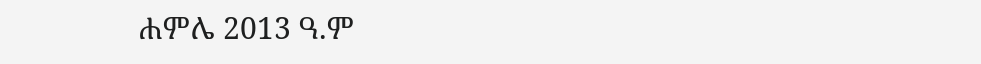ሐምሌ 2013 ዓ.ም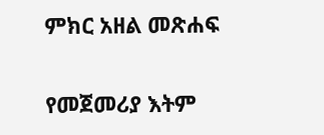ምክር አዘል መጽሐፍ

የመጀመሪያ እትም